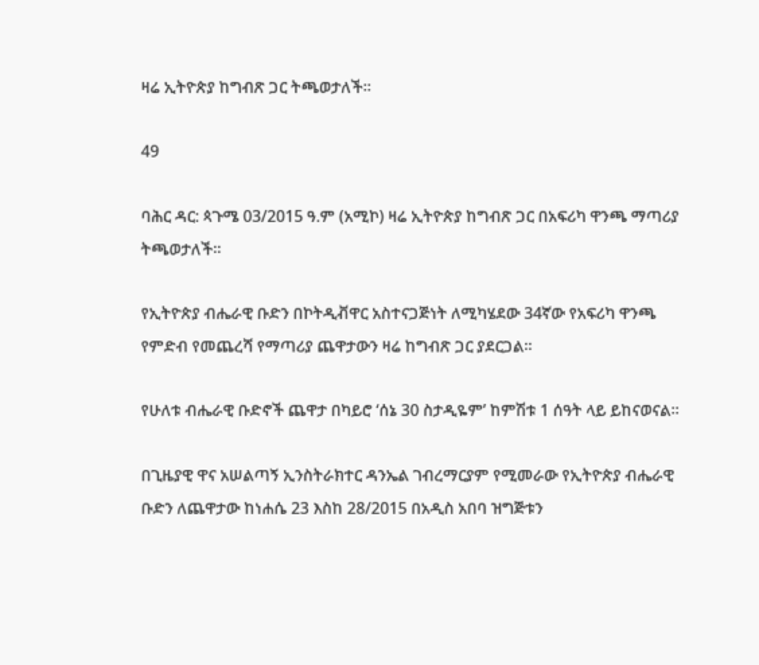ዛሬ ኢትዮጵያ ከግብጽ ጋር ትጫወታለች።

49

ባሕር ዳር: ጳጉሜ 03/2015 ዓ.ም (አሚኮ) ዛሬ ኢትዮጵያ ከግብጽ ጋር በአፍሪካ ዋንጫ ማጣሪያ ትጫወታለች።

የኢትዮጵያ ብሔራዊ ቡድን በኮትዲቭዋር አስተናጋጅነት ለሚካሄደው 34ኛው የአፍሪካ ዋንጫ የምድብ የመጨረሻ የማጣሪያ ጨዋታውን ዛሬ ከግብጽ ጋር ያደርጋል።

የሁለቱ ብሔራዊ ቡድኖች ጨዋታ በካይሮ ‘ሰኔ 30 ስታዲዬም’ ከምሽቱ 1 ሰዓት ላይ ይከናወናል።

በጊዜያዊ ዋና አሠልጣኝ ኢንስትራክተር ዳንኤል ገብረማርያም የሚመራው የኢትዮጵያ ብሔራዊ ቡድን ለጨዋታው ከነሐሴ 23 እስከ 28/2015 በአዲስ አበባ ዝግጅቱን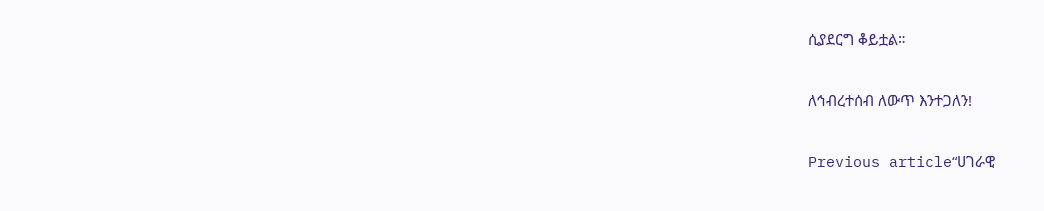ሲያደርግ ቆይቷል።

ለኅብረተሰብ ለውጥ እንተጋለን!

Previous article“ሀገራዊ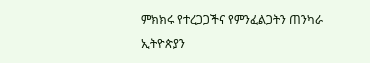ምክክሩ የተረጋጋችና የምንፈልጋትን ጠንካራ ኢትዮጵያን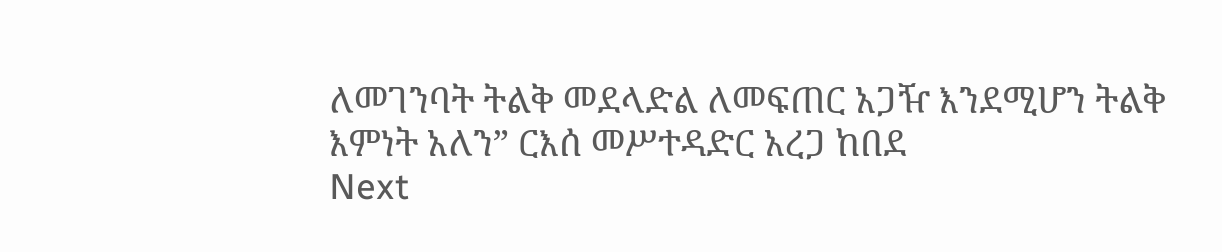ለመገንባት ትልቅ መደላድል ለመፍጠር አጋዥ እንደሚሆን ትልቅ እምነት አለን” ርእሰ መሥተዳድር አረጋ ከበደ
Next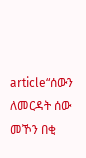article“ሰውን ለመርዳት ሰው መኾን በቂ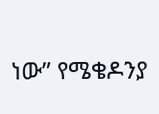ነው” የሜቄዶንያ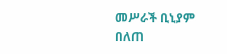መሥራች ቢኒያም በለጠ